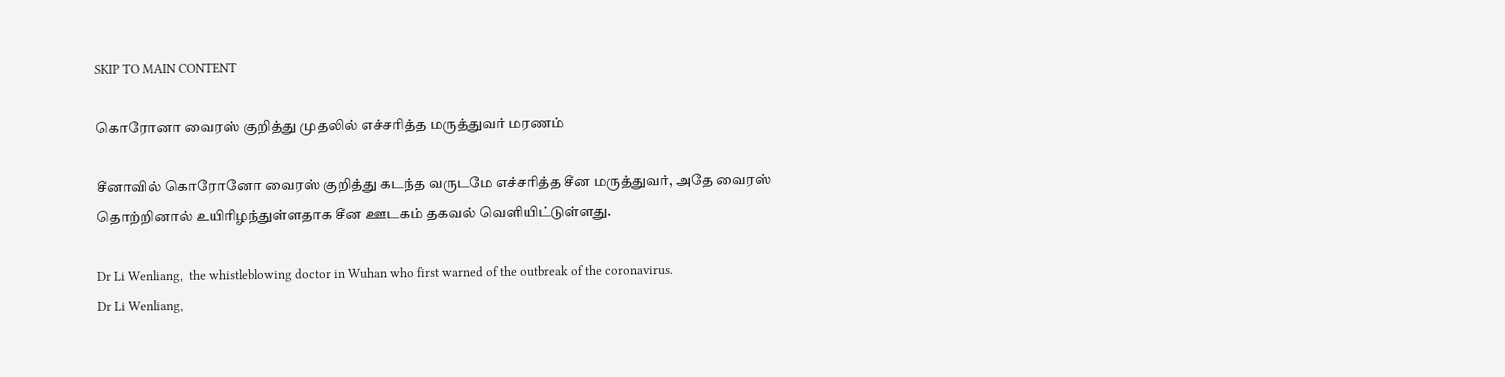SKIP TO MAIN CONTENT

கொரோனா வைரஸ் குறித்து முதலில் எச்சரித்த மருத்துவர் மரணம்

சீனாவில் கொரோனோ வைரஸ் குறித்து கடந்த வருடமே எச்சரித்த சீன மருத்துவர், அதே வைரஸ் தொற்றினால் உயிரிழந்துள்ளதாக சீன ஊடகம் தகவல் வெளியிட்டுள்ளது.

Dr Li Wenliang,  the whistleblowing doctor in Wuhan who first warned of the outbreak of the coronavirus.
Dr Li Wenliang,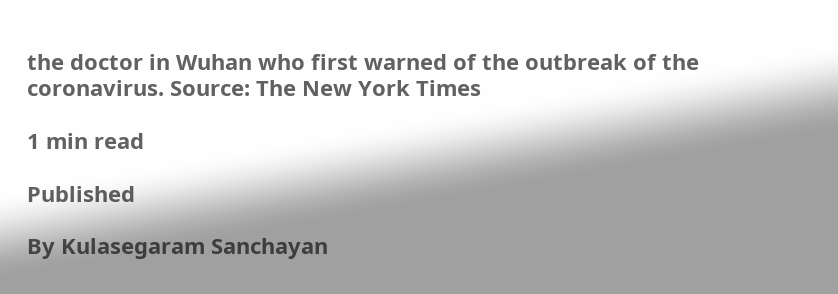the doctor in Wuhan who first warned of the outbreak of the coronavirus. Source: The New York Times

1 min read

Published

By Kulasegaram Sanchayan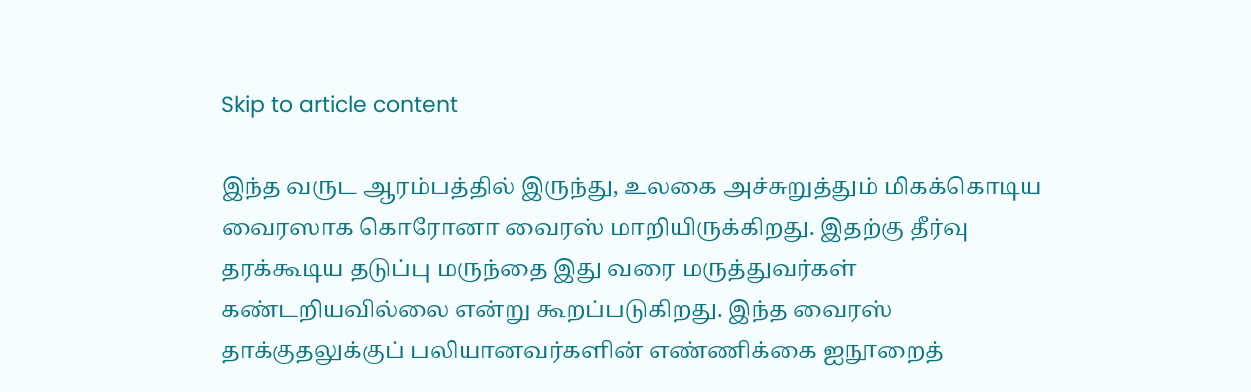Skip to article content

இந்த வருட ஆரம்பத்தில் இருந்து, உலகை அச்சுறுத்தும் மிகக்கொடிய வைரஸாக கொரோனா வைரஸ் மாறியிருக்கிறது. இதற்கு தீர்வு தரக்கூடிய தடுப்பு மருந்தை இது வரை மருத்துவர்கள் கண்டறியவில்லை என்று கூறப்படுகிறது. இந்த வைரஸ் தாக்குதலுக்குப் பலியானவர்களின் எண்ணிக்கை ஐநூறைத்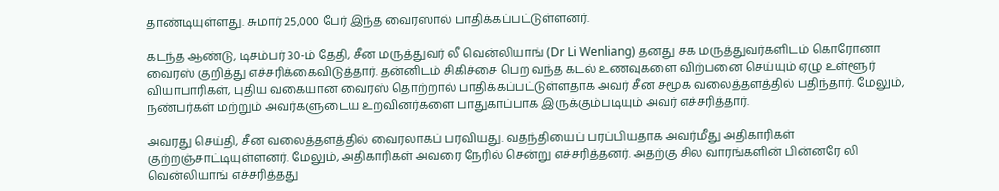தாண்டியுள்ளது. சுமார் 25,000 பேர் இந்த வைரஸால் பாதிக்கப்பட்டுள்ளனர்.

கடந்த ஆண்டு, டிசம்பர் 30-ம் தேதி, சீன மருத்துவர் லீ வென்லியாங் (Dr Li Wenliang) தனது சக மருத்துவர்களிடம் கொரோனா வைரஸ் குறித்து எச்சரிக்கைவிடுத்தார். தன்னிடம் சிகிச்சை பெற வந்த கடல் உணவுகளை விற்பனை செய்யும் ஏழு உள்ளூர் வியாபாரிகள், புதிய வகையான வைரஸ் தொற்றால் பாதிக்கப்பட்டுள்ளதாக அவர் சீன சமூக வலைத்தளத்தில் பதிந்தார். மேலும், நண்பர்கள் மற்றும் அவர்களுடைய உறவினர்களை பாதுகாப்பாக இருக்கும்படியும் அவர் எச்சரித்தார்.

அவரது செய்தி, சீன வலைத்தளத்தில் வைரலாகப் பரவியது. வதந்தியைப் பரப்பியதாக அவர்மீது அதிகாரிகள் குற்றஞ்சாட்டியுள்ளனர். மேலும், அதிகாரிகள் அவரை நேரில் சென்று எச்சரித்தனர். அதற்கு சில வாரங்களின் பின்னரே லி வென்லியாங் எச்சரித்தது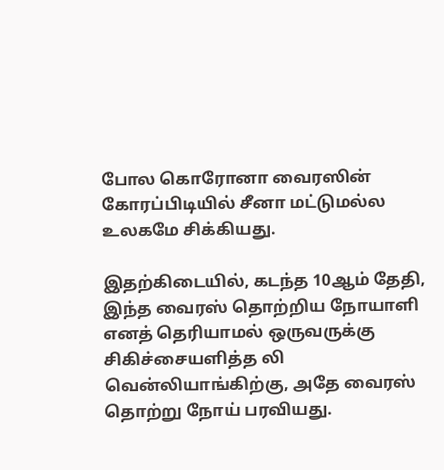போல கொரோனா வைரஸின் கோரப்பிடியில் சீனா மட்டுமல்ல உலகமே சிக்கியது.

இதற்கிடையில், கடந்த 10ஆம் தேதி, இந்த வைரஸ் தொற்றிய நோயாளி எனத் தெரியாமல் ஒருவருக்கு சிகிச்சையளித்த லி வென்லியாங்கிற்கு, அதே வைரஸ் தொற்று நோய் பரவியது.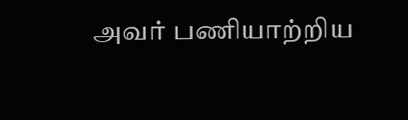அவர் பணியாற்றிய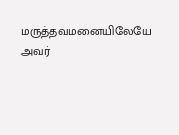மருத்தவமனையிலேயே அவர்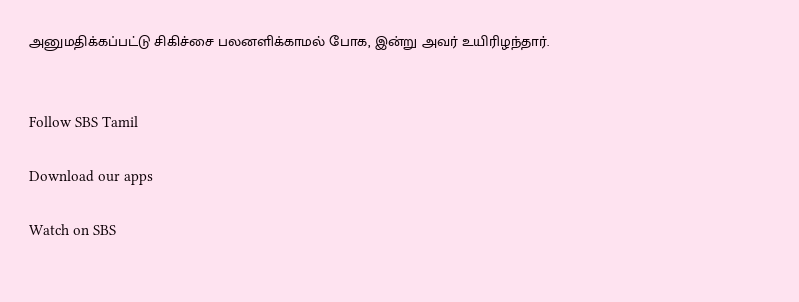அனுமதிக்கப்பட்டு சிகிச்சை பலனளிக்காமல் போக, இன்று அவர் உயிரிழந்தார்.


Follow SBS Tamil

Download our apps

Watch on SBS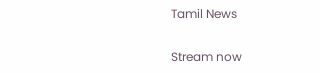Tamil News

Stream now